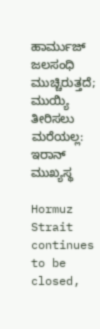ಹಾರ್ಮುಜ್ ಜಲಸಂಧಿ ಮುಚ್ಚಿರುತ್ತದೆ; ಮುಯ್ಯಿ ತೀರಿಸಲು ಮರೆಯಲ್ಲ: ಇರಾನ್ ಮುಖ್ಯಸ್ಥ

Hormuz Strait continues to be closed,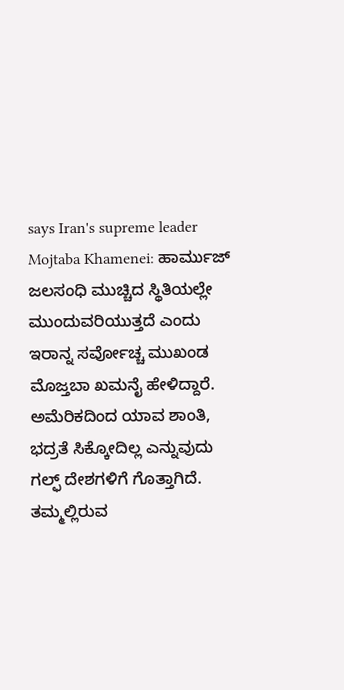says Iran's supreme leader Mojtaba Khamenei: ಹಾರ್ಮುಜ್ ಜಲಸಂಧಿ ಮುಚ್ಚಿದ ಸ್ಥಿತಿಯಲ್ಲೇ ಮುಂದುವರಿಯುತ್ತದೆ ಎಂದು ಇರಾನ್ನ ಸರ್ವೋಚ್ಚ ಮುಖಂಡ ಮೊಜ್ತಬಾ ಖಮನೈ ಹೇಳಿದ್ದಾರೆ. ಅಮೆರಿಕದಿಂದ ಯಾವ ಶಾಂತಿ, ಭದ್ರತೆ ಸಿಕ್ಕೋದಿಲ್ಲ ಎನ್ನುವುದು ಗಲ್ಫ್ ದೇಶಗಳಿಗೆ ಗೊತ್ತಾಗಿದೆ. ತಮ್ಮಲ್ಲಿರುವ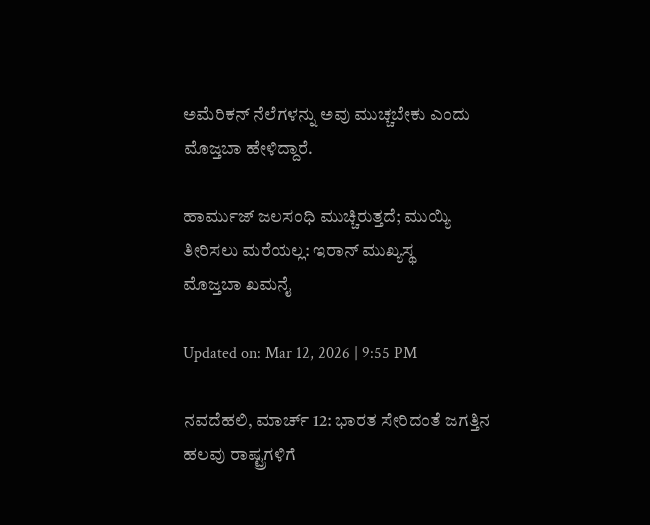ಅಮೆರಿಕನ್ ನೆಲೆಗಳನ್ನು ಅವು ಮುಚ್ಚಬೇಕು ಎಂದು ಮೊಜ್ತಬಾ ಹೇಳಿದ್ದಾರೆ.

ಹಾರ್ಮುಜ್ ಜಲಸಂಧಿ ಮುಚ್ಚಿರುತ್ತದೆ; ಮುಯ್ಯಿ ತೀರಿಸಲು ಮರೆಯಲ್ಲ: ಇರಾನ್ ಮುಖ್ಯಸ್ಥ
ಮೊಜ್ತಬಾ ಖಮನೈ

Updated on: Mar 12, 2026 | 9:55 PM

ನವದೆಹಲಿ, ಮಾರ್ಚ್ 12: ಭಾರತ ಸೇರಿದಂತೆ ಜಗತ್ತಿನ ಹಲವು ರಾಷ್ಟ್ರಗಳಿಗೆ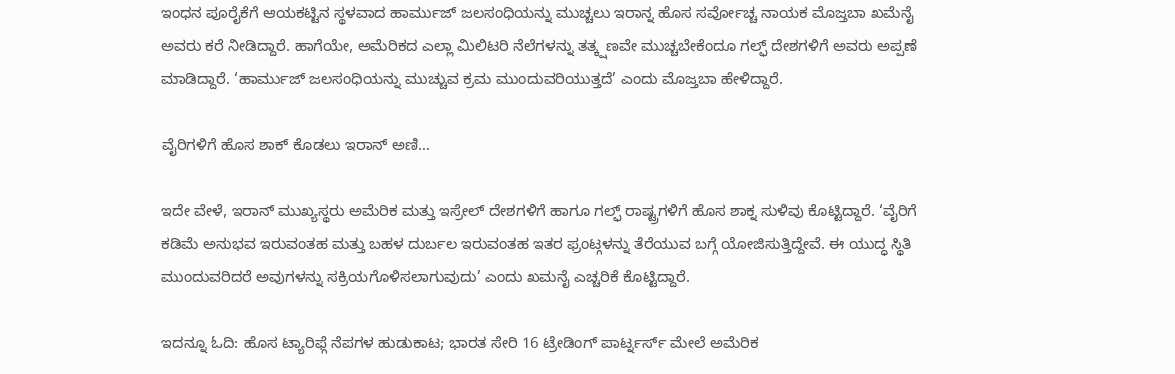ಇಂಧನ ಪೂರೈಕೆಗೆ ಆಯಕಟ್ಟಿನ ಸ್ಥಳವಾದ ಹಾರ್ಮುಜ್ ಜಲಸಂಧಿಯನ್ನು ಮುಚ್ಚಲು ಇರಾನ್ನ ಹೊಸ ಸರ್ವೋಚ್ಚ ನಾಯಕ ಮೊಜ್ತಬಾ ಖಮೆನೈ ಅವರು ಕರೆ ನೀಡಿದ್ದಾರೆ. ಹಾಗೆಯೇ, ಅಮೆರಿಕದ ಎಲ್ಲಾ ಮಿಲಿಟರಿ ನೆಲೆಗಳನ್ನು ತತ್ಕ್ಷಣವೇ ಮುಚ್ಚಬೇಕೆಂದೂ ಗಲ್ಫ್ ದೇಶಗಳಿಗೆ ಅವರು ಅಪ್ಪಣೆ ಮಾಡಿದ್ದಾರೆ. ‘ಹಾರ್ಮುಜ್ ಜಲಸಂಧಿಯನ್ನು ಮುಚ್ಚುವ ಕ್ರಮ ಮುಂದುವರಿಯುತ್ತದೆ’ ಎಂದು ಮೊಜ್ತಬಾ ಹೇಳಿದ್ದಾರೆ.

ವೈರಿಗಳಿಗೆ ಹೊಸ ಶಾಕ್ ಕೊಡಲು ಇರಾನ್ ಅಣಿ…

ಇದೇ ವೇಳೆ, ಇರಾನ್ ಮುಖ್ಯಸ್ಥರು ಅಮೆರಿಕ ಮತ್ತು ಇಸ್ರೇಲ್ ದೇಶಗಳಿಗೆ ಹಾಗೂ ಗಲ್ಫ್ ರಾಷ್ಟ್ರಗಳಿಗೆ ಹೊಸ ಶಾಕ್ನ ಸುಳಿವು ಕೊಟ್ಟಿದ್ದಾರೆ. ‘ವೈರಿಗೆ ಕಡಿಮೆ ಅನುಭವ ಇರುವಂತಹ ಮತ್ತು ಬಹಳ ದುರ್ಬಲ ಇರುವಂತಹ ಇತರ ಫ್ರಂಟ್ಗಳನ್ನು ತೆರೆಯುವ ಬಗ್ಗೆ ಯೋಜಿಸುತ್ತಿದ್ದೇವೆ. ಈ ಯುದ್ಧ ಸ್ಥಿತಿ ಮುಂದುವರಿದರೆ ಅವುಗಳನ್ನು ಸಕ್ರಿಯಗೊಳಿಸಲಾಗುವುದು’ ಎಂದು ಖಮನೈ ಎಚ್ಚರಿಕೆ ಕೊಟ್ಟಿದ್ದಾರೆ.

ಇದನ್ನೂ ಓದಿ: ಹೊಸ ಟ್ಯಾರಿಫ್ಗೆ ನೆಪಗಳ ಹುಡುಕಾಟ; ಭಾರತ ಸೇರಿ 16 ಟ್ರೇಡಿಂಗ್ ಪಾರ್ಟ್ನರ್ಸ್ ಮೇಲೆ ಅಮೆರಿಕ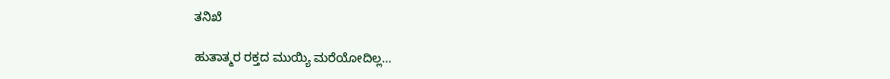ತನಿಖೆ

ಹುತಾತ್ಮರ ರಕ್ತದ ಮುಯ್ಯಿ ಮರೆಯೋದಿಲ್ಲ…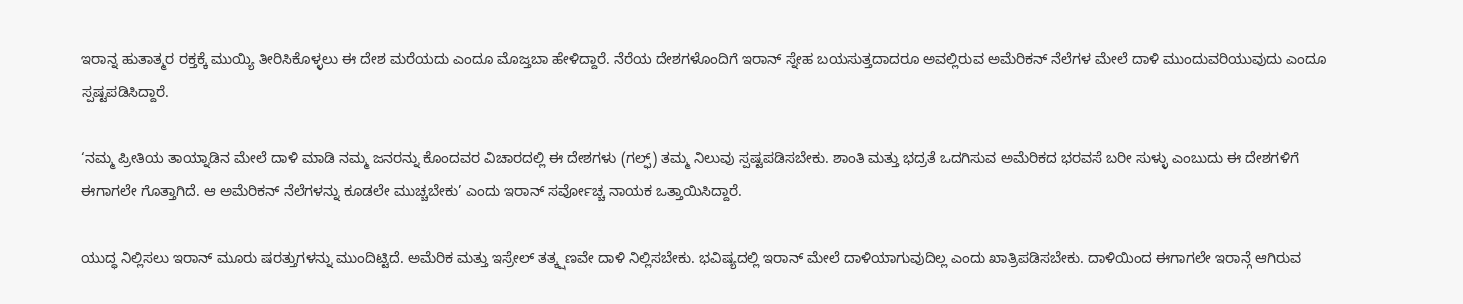ಇರಾನ್ನ ಹುತಾತ್ಮರ ರಕ್ತಕ್ಕೆ ಮುಯ್ಯಿ ತೀರಿಸಿಕೊಳ್ಳಲು ಈ ದೇಶ ಮರೆಯದು ಎಂದೂ ಮೊಜ್ತಬಾ ಹೇಳಿದ್ದಾರೆ. ನೆರೆಯ ದೇಶಗಳೊಂದಿಗೆ ಇರಾನ್ ಸ್ನೇಹ ಬಯಸುತ್ತದಾದರೂ ಅವಲ್ಲಿರುವ ಅಮೆರಿಕನ್ ನೆಲೆಗಳ ಮೇಲೆ ದಾಳಿ ಮುಂದುವರಿಯುವುದು ಎಂದೂ ಸ್ಪಷ್ಟಪಡಿಸಿದ್ದಾರೆ.

‘ನಮ್ಮ ಪ್ರೀತಿಯ ತಾಯ್ನಾಡಿನ ಮೇಲೆ ದಾಳಿ ಮಾಡಿ ನಮ್ಮ ಜನರನ್ನು ಕೊಂದವರ ವಿಚಾರದಲ್ಲಿ ಈ ದೇಶಗಳು (ಗಲ್ಫ್) ತಮ್ಮ ನಿಲುವು ಸ್ಪಷ್ಟಪಡಿಸಬೇಕು. ಶಾಂತಿ ಮತ್ತು ಭದ್ರತೆ ಒದಗಿಸುವ ಅಮೆರಿಕದ ಭರವಸೆ ಬರೀ ಸುಳ್ಳು ಎಂಬುದು ಈ ದೇಶಗಳಿಗೆ ಈಗಾಗಲೇ ಗೊತ್ತಾಗಿದೆ. ಆ ಅಮೆರಿಕನ್ ನೆಲೆಗಳನ್ನು ಕೂಡಲೇ ಮುಚ್ಚಬೇಕು’ ಎಂದು ಇರಾನ್ ಸರ್ವೋಚ್ಚ ನಾಯಕ ಒತ್ತಾಯಿಸಿದ್ದಾರೆ.

ಯುದ್ಧ ನಿಲ್ಲಿಸಲು ಇರಾನ್ ಮೂರು ಷರತ್ತುಗಳನ್ನು ಮುಂದಿಟ್ಟಿದೆ. ಅಮೆರಿಕ ಮತ್ತು ಇಸ್ರೇಲ್ ತತ್ಕ್ಷಣವೇ ದಾಳಿ ನಿಲ್ಲಿಸಬೇಕು. ಭವಿಷ್ಯದಲ್ಲಿ ಇರಾನ್ ಮೇಲೆ ದಾಳಿಯಾಗುವುದಿಲ್ಲ ಎಂದು ಖಾತ್ರಿಪಡಿಸಬೇಕು. ದಾಳಿಯಿಂದ ಈಗಾಗಲೇ ಇರಾನ್ಗೆ ಆಗಿರುವ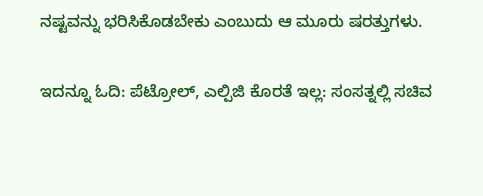ನಷ್ಟವನ್ನು ಭರಿಸಿಕೊಡಬೇಕು ಎಂಬುದು ಆ ಮೂರು ಷರತ್ತುಗಳು.

ಇದನ್ನೂ ಓದಿ: ಪೆಟ್ರೋಲ್, ಎಲ್ಪಿಜಿ ಕೊರತೆ ಇಲ್ಲ: ಸಂಸತ್ನಲ್ಲಿ ಸಚಿವ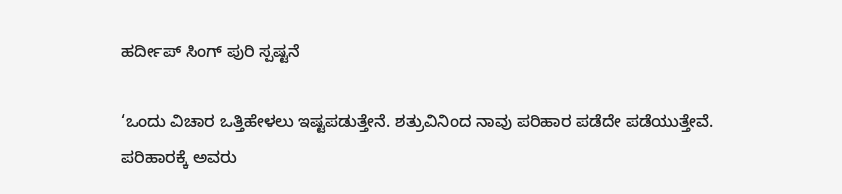ಹರ್ದೀಪ್ ಸಿಂಗ್ ಪುರಿ ಸ್ಪಷ್ಟನೆ

‘ಒಂದು ವಿಚಾರ ಒತ್ತಿಹೇಳಲು ಇಷ್ಟಪಡುತ್ತೇನೆ. ಶತ್ರುವಿನಿಂದ ನಾವು ಪರಿಹಾರ ಪಡೆದೇ ಪಡೆಯುತ್ತೇವೆ. ಪರಿಹಾರಕ್ಕೆ ಅವರು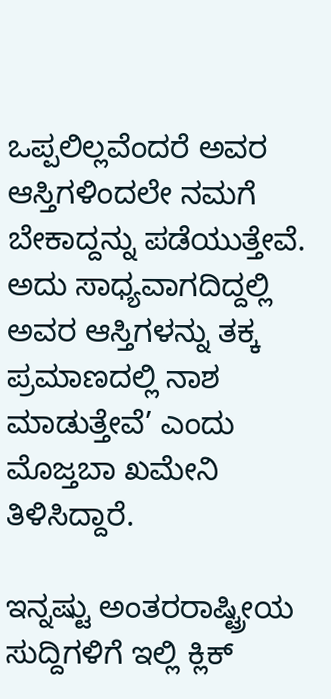ಒಪ್ಪಲಿಲ್ಲವೆಂದರೆ ಅವರ ಆಸ್ತಿಗಳಿಂದಲೇ ನಮಗೆ ಬೇಕಾದ್ದನ್ನು ಪಡೆಯುತ್ತೇವೆ. ಅದು ಸಾಧ್ಯವಾಗದಿದ್ದಲ್ಲಿ ಅವರ ಆಸ್ತಿಗಳನ್ನು ತಕ್ಕ ಪ್ರಮಾಣದಲ್ಲಿ ನಾಶ ಮಾಡುತ್ತೇವೆ’ ಎಂದು ಮೊಜ್ತಬಾ ಖಮೇನಿ ತಿಳಿಸಿದ್ದಾರೆ.

ಇನ್ನಷ್ಟು ಅಂತರರಾಷ್ಟ್ರೀಯ ಸುದ್ದಿಗಳಿಗೆ ಇಲ್ಲಿ ಕ್ಲಿಕ್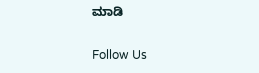ಮಾಡಿ

Follow Us